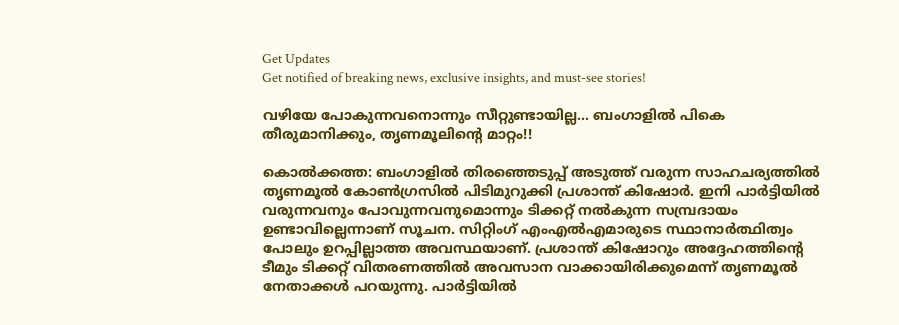Get Updates
Get notified of breaking news, exclusive insights, and must-see stories!

വഴിയേ പോകുന്നവനൊന്നും സീറ്റുണ്ടായില്ല... ബംഗാളില്‍ പികെ തീരുമാനിക്കും, തൃണമൂലിന്റെ മാറ്റം!!

കൊല്‍ക്കത്ത: ബംഗാളില്‍ തിരഞ്ഞെടുപ്പ് അടുത്ത് വരുന്ന സാഹചര്യത്തില്‍ തൃണമൂല്‍ കോണ്‍ഗ്രസില്‍ പിടിമുറുക്കി പ്രശാന്ത് കിഷോര്‍. ഇനി പാര്‍ട്ടിയില്‍ വരുന്നവനും പോവുന്നവനുമൊന്നും ടിക്കറ്റ് നല്‍കുന്ന സമ്പ്രദായം ഉണ്ടാവില്ലെന്നാണ് സൂചന. സിറ്റിംഗ് എംഎല്‍എമാരുടെ സ്ഥാനാര്‍ത്ഥിത്വം പോലും ഉറപ്പില്ലാത്ത അവസ്ഥയാണ്. പ്രശാന്ത് കിഷോറും അദ്ദേഹത്തിന്റെ ടീമും ടിക്കറ്റ് വിതരണത്തില്‍ അവസാന വാക്കായിരിക്കുമെന്ന് തൃണമൂല്‍ നേതാക്കള്‍ പറയുന്നു. പാര്‍ട്ടിയില്‍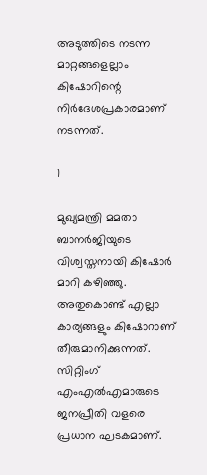അടുത്തിടെ നടന്ന മാറ്റങ്ങളെല്ലാം കിഷോറിന്റെ നിര്‍ദേശപ്രകാരമാണ് നടന്നത്.

1

മുഖ്യമന്ത്രി മമതാ ബാനര്‍ജിയുടെ വിശ്വസ്തനായി കിഷോര്‍ മാറി കഴിഞ്ഞു. അതുകൊണ്ട് എല്ലാ കാര്യങ്ങളും കിഷോറാണ് തീരുമാനിക്കുന്നത്. സിറ്റിംഗ് എംഎല്‍എമാരുടെ ജനപ്രീതി വളരെ പ്രധാന ഘടകമാണ്.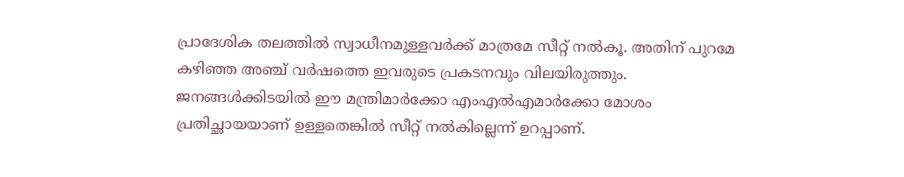പ്രാദേശിക തലത്തില്‍ സ്വാധീനമുള്ളവര്‍ക്ക് മാത്രമേ സീറ്റ് നല്‍കൂ. അതിന് പുറമേ കഴിഞ്ഞ അഞ്ച് വര്‍ഷത്തെ ഇവരുടെ പ്രകടനവും വിലയിരുത്തും. ജനങ്ങള്‍ക്കിടയില്‍ ഈ മന്ത്രിമാര്‍ക്കോ എംഎല്‍എമാര്‍ക്കോ മോശം പ്രതിച്ഛായയാണ് ഉള്ളതെങ്കില്‍ സീറ്റ് നല്‍കില്ലെന്ന് ഉറപ്പാണ്.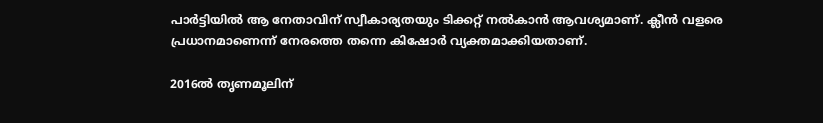പാര്‍ട്ടിയില്‍ ആ നേതാവിന് സ്വീകാര്യതയും ടിക്കറ്റ് നല്‍കാന്‍ ആവശ്യമാണ്. ക്ലീന്‍ വളരെ പ്രധാനമാണെന്ന് നേരത്തെ തന്നെ കിഷോര്‍ വ്യക്തമാക്കിയതാണ്.

2016ല്‍ തൃണമൂലിന്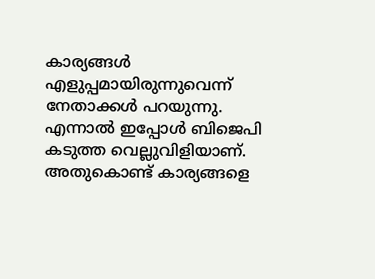കാര്യങ്ങള്‍ എളുപ്പമായിരുന്നുവെന്ന് നേതാക്കള്‍ പറയുന്നു. എന്നാല്‍ ഇപ്പോള്‍ ബിജെപി കടുത്ത വെല്ലുവിളിയാണ്. അതുകൊണ്ട് കാര്യങ്ങളെ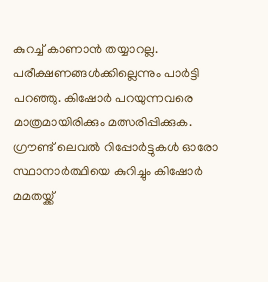കുറച്ച് കാണാന്‍ തയ്യാറല്ല. പരീക്ഷണങ്ങള്‍ക്കില്ലെന്നും പാര്‍ട്ടി പറഞ്ഞു. കിഷോര്‍ പറയുന്നവരെ മാത്രമായിരിക്കും മത്സരിപ്പിക്കുക. ഗ്രൗണ്ട് ലെവല്‍ റിപ്പോര്‍ട്ടുകള്‍ ഓരോ സ്ഥാനാര്‍ത്ഥിയെ കുറിച്ചും കിഷോര്‍ മമതയ്ക്ക്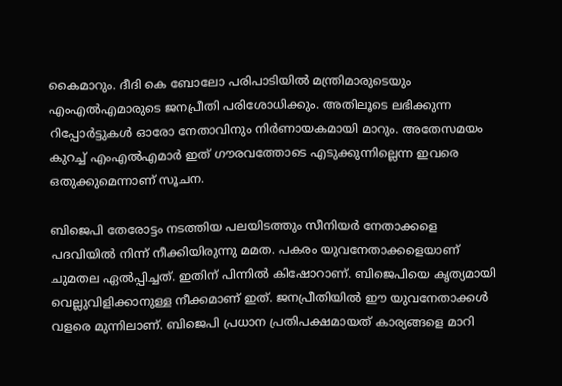കൈമാറും. ദീദി കെ ബോലോ പരിപാടിയില്‍ മന്ത്രിമാരുടെയും എംഎല്‍എമാരുടെ ജനപ്രീതി പരിശോധിക്കും. അതിലൂടെ ലഭിക്കുന്ന റിപ്പോര്‍ട്ടുകള്‍ ഓരോ നേതാവിനും നിര്‍ണായകമായി മാറും. അതേസമയം കുറച്ച് എംഎല്‍എമാര്‍ ഇത് ഗൗരവത്തോടെ എടുക്കുന്നില്ലെന്ന ഇവരെ ഒതുക്കുമെന്നാണ് സൂചന.

ബിജെപി തേരോട്ടം നടത്തിയ പലയിടത്തും സീനിയര്‍ നേതാക്കളെ പദവിയില്‍ നിന്ന് നീക്കിയിരുന്നു മമത. പകരം യുവനേതാക്കളെയാണ് ചുമതല ഏല്‍പ്പിച്ചത്. ഇതിന് പിന്നില്‍ കിഷോറാണ്. ബിജെപിയെ കൃത്യമായി വെല്ലുവിളിക്കാനുള്ള നീക്കമാണ് ഇത്. ജനപ്രീതിയില്‍ ഈ യുവനേതാക്കള്‍ വളരെ മുന്നിലാണ്. ബിജെപി പ്രധാന പ്രതിപക്ഷമായത് കാര്യങ്ങളെ മാറി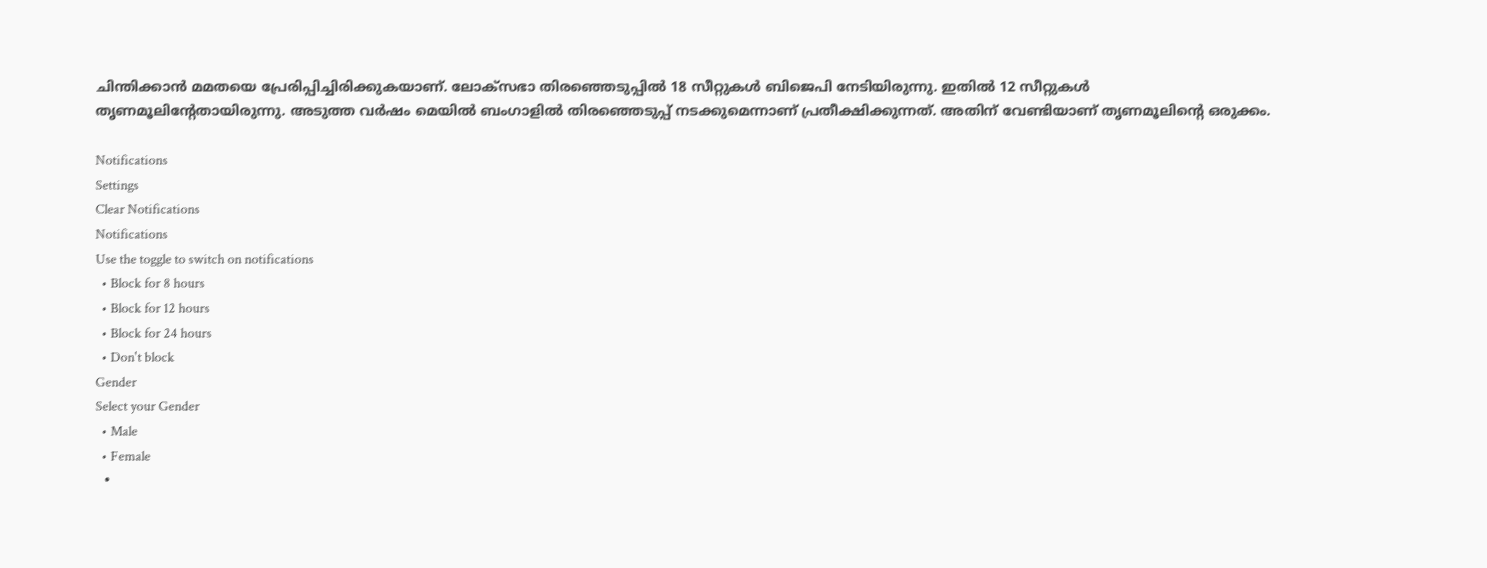ചിന്തിക്കാന്‍ മമതയെ പ്രേരിപ്പിച്ചിരിക്കുകയാണ്. ലോക്‌സഭാ തിരഞ്ഞെടുപ്പില്‍ 18 സീറ്റുകള്‍ ബിജെപി നേടിയിരുന്നു. ഇതില്‍ 12 സീറ്റുകള്‍ തൃണമൂലിന്റേതായിരുന്നു. അടുത്ത വര്‍ഷം മെയില്‍ ബംഗാളില്‍ തിരഞ്ഞെടുപ്പ് നടക്കുമെന്നാണ് പ്രതീക്ഷിക്കുന്നത്. അതിന് വേണ്ടിയാണ് തൃണമൂലിന്റെ ഒരുക്കം.

Notifications
Settings
Clear Notifications
Notifications
Use the toggle to switch on notifications
  • Block for 8 hours
  • Block for 12 hours
  • Block for 24 hours
  • Don't block
Gender
Select your Gender
  • Male
  • Female
  •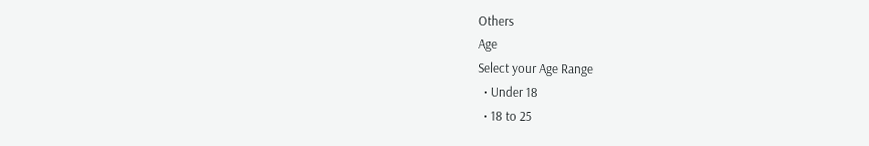Others
Age
Select your Age Range
  • Under 18
  • 18 to 25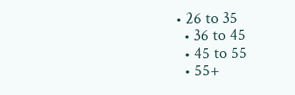• 26 to 35
  • 36 to 45
  • 45 to 55
  • 55+